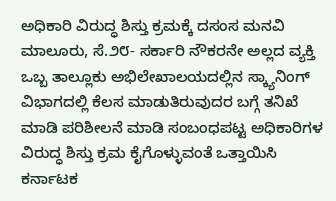ಅಧಿಕಾರಿ ವಿರುದ್ಧ ಶಿಸ್ತು ಕ್ರಮಕ್ಕೆ ದಸಂಸ ಮನವಿ
ಮಾಲೂರು, ಸೆ.೨೮- ಸರ್ಕಾರಿ ನೌಕರನೇ ಅಲ್ಲದ ವ್ಯಕ್ತಿ ಒಬ್ಬ ತಾಲ್ಲೂಕು ಅಭಿಲೇಖಾಲಯದಲ್ಲಿನ ಸ್ಕ್ಯಾನಿಂಗ್ ವಿಭಾಗದಲ್ಲಿ ಕೆಲಸ ಮಾಡುತಿರುವುದರ ಬಗ್ಗೆ ತನಿಖೆ ಮಾಡಿ ಪರಿಶೀಲನೆ ಮಾಡಿ ಸಂಬಂಧಪಟ್ಟ ಅಧಿಕಾರಿಗಳ ವಿರುದ್ಧ ಶಿಸ್ತು ಕ್ರಮ ಕೈಗೊಳ್ಳುವಂತೆ ಒತ್ತಾಯಿಸಿ ಕರ್ನಾಟಕ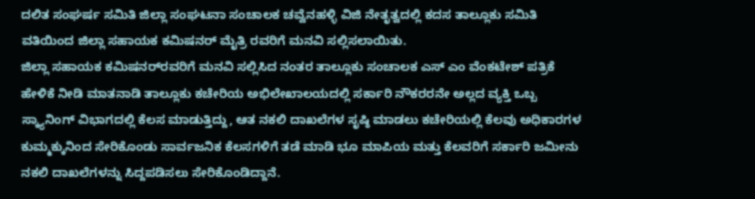ದಲಿತ ಸಂಘರ್ಷ ಸಮಿತಿ ಜಿಲ್ಲಾ ಸಂಘಟನಾ ಸಂಚಾಲಕ ಚವ್ವೆನಹಳ್ಳಿ ವಿಜಿ ನೇತೃತ್ವದಲ್ಲಿ ಕದಸ ತಾಲ್ಲೂಕು ಸಮಿತಿ ವತಿಯಿಂದ ಜಿಲ್ಲಾ ಸಹಾಯಕ ಕಮಿಷನರ್ ಮೈತ್ರಿ ರವರಿಗೆ ಮನವಿ ಸಲ್ಲಿಸಲಾಯಿತು.
ಜಿಲ್ಲಾ ಸಹಾಯಕ ಕಮಿಷನರ್‌ರವರಿಗೆ ಮನವಿ ಸಲ್ಲಿಸಿದ ನಂತರ ತಾಲ್ಲೂಕು ಸಂಚಾಲಕ ಎಸ್ ಎಂ ವೆಂಕಟೇಶ್ ಪತ್ರಿಕೆ ಹೇಳಿಕೆ ನೀಡಿ ಮಾತನಾಡಿ ತಾಲ್ಲೂಕು ಕಚೇರಿಯ ಅಭಿಲೇಖಾಲಯದಲ್ಲಿ ಸರ್ಕಾರಿ ನೌಕರರನೇ ಅಲ್ಲದ ವ್ಯಕ್ತಿ ಒಬ್ಬ ಸ್ಕ್ಯಾನಿಂಗ್ ವಿಭಾಗದಲ್ಲಿ ಕೆಲಸ ಮಾಡುತ್ತಿದ್ದು, ಆತ ನಕಲಿ ದಾಖಲೆಗಳ ಸೃಷ್ಠಿ ಮಾಡಲು ಕಚೇರಿಯಲ್ಲಿ ಕೆಲವು ಅಧಿಕಾರಗಳ ಕುಮ್ಮಕ್ಕುನಿಂದ ಸೇರಿಕೊಂಡು ಸಾರ್ವಜನಿಕ ಕೆಲಸಗಳಿಗೆ ತಡೆ ಮಾಡಿ ಭೂ ಮಾಪಿಯ ಮತ್ತು ಕೆಲವರಿಗೆ ಸರ್ಕಾರಿ ಜಮೀನು ನಕಲಿ ದಾಖಲೆಗಳನ್ನು ಸಿದ್ದಪಡಿಸಲು ಸೇರಿಕೊಂಡಿದ್ದಾನೆ.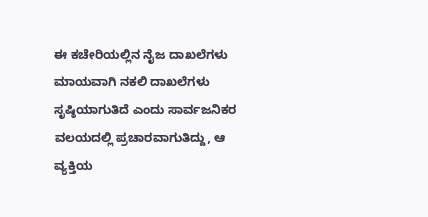ಈ ಕಚೇರಿಯಲ್ಲಿನ ನೈಜ ದಾಖಲೆಗಳು ಮಾಯವಾಗಿ ನಕಲಿ ದಾಖಲೆಗಳು ಸೃಷ್ಠಿಯಾಗುತಿದೆ ಎಂದು ಸಾರ್ವಜನಿಕರ ವಲಯದಲ್ಲಿ ಪ್ರಚಾರವಾಗುತಿದ್ದು, ಆ ವ್ಯಕ್ತಿಯ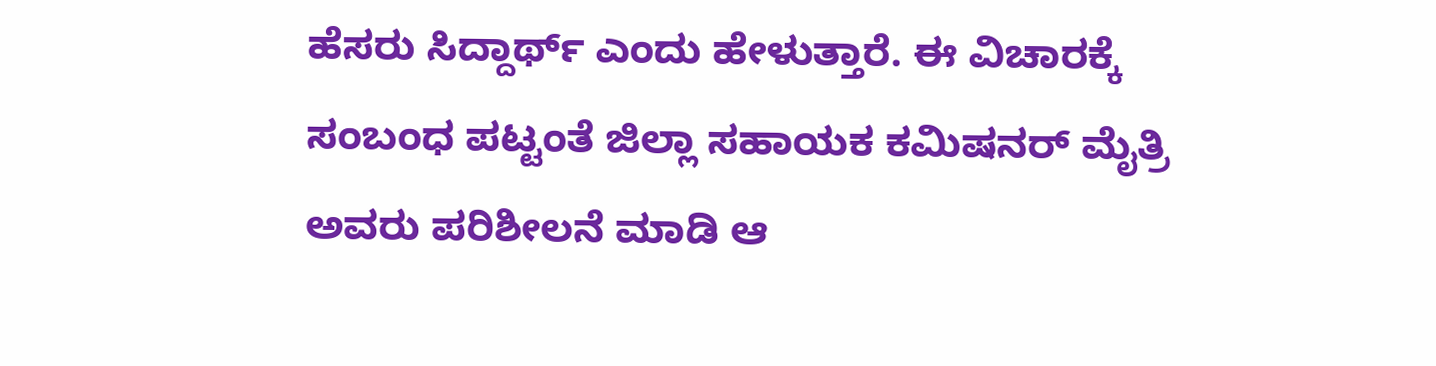ಹೆಸರು ಸಿದ್ದಾರ್ಥ್ ಎಂದು ಹೇಳುತ್ತಾರೆ. ಈ ವಿಚಾರಕ್ಕೆ ಸಂಬಂಧ ಪಟ್ಟಂತೆ ಜಿಲ್ಲಾ ಸಹಾಯಕ ಕಮಿಷನರ್ ಮೈತ್ರಿ ಅವರು ಪರಿಶೀಲನೆ ಮಾಡಿ ಆ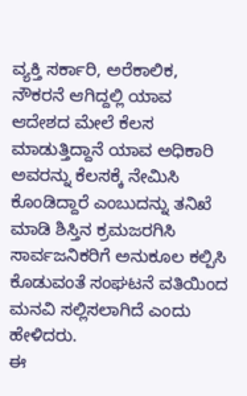ವ್ಯಕ್ತಿ ಸರ್ಕಾರಿ, ಅರೆಕಾಲಿಕ, ನೌಕರನೆ ಆಗಿದ್ದಲ್ಲಿ ಯಾವ ಆದೇಶದ ಮೇಲೆ ಕೆಲಸ ಮಾಡುತ್ತಿದ್ದಾನೆ ಯಾವ ಅಧಿಕಾರಿ ಅವರನ್ನು ಕೆಲಸಕ್ಕೆ ನೇಮಿಸಿ ಕೊಂಡಿದ್ದಾರೆ ಎಂಬುದನ್ನು ತನಿಖೆ ಮಾಡಿ ಶಿಸ್ತಿನ ಕ್ರಮಜರಗಿಸಿ ಸಾರ್ವಜನಿಕರಿಗೆ ಅನುಕೂಲ ಕಲ್ಪಿಸಿ ಕೊಡುವಂತೆ ಸಂಘಟನೆ ವತಿಯಿಂದ ಮನವಿ ಸಲ್ಲಿಸಲಾಗಿದೆ ಎಂದು ಹೇಳಿದರು.
ಈ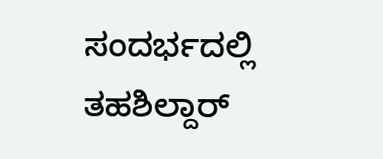ಸಂದರ್ಭದಲ್ಲಿ ತಹಶಿಲ್ದಾರ್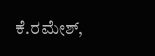ಕೆ.ರಮೇಶ್,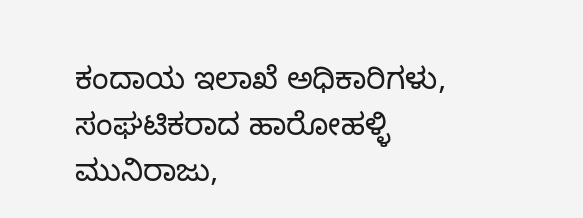ಕಂದಾಯ ಇಲಾಖೆ ಅಧಿಕಾರಿಗಳು, ಸಂಘಟಿಕರಾದ ಹಾರೋಹಳ್ಳಿ ಮುನಿರಾಜು,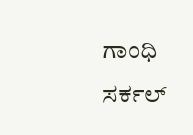ಗಾಂಧಿ ಸರ್ಕಲ್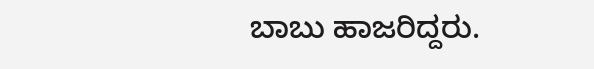ಬಾಬು ಹಾಜರಿದ್ದರು.